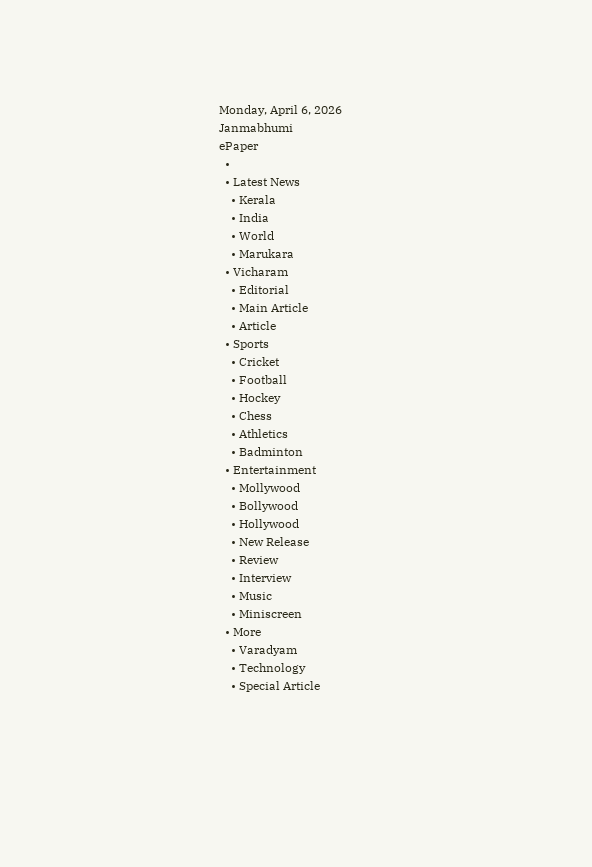Monday, April 6, 2026
Janmabhumi
ePaper
  •
  • Latest News
    • Kerala
    • India
    • World
    • Marukara
  • Vicharam
    • Editorial
    • Main Article
    • Article
  • Sports
    • Cricket
    • Football
    • Hockey
    • Chess
    • Athletics
    • Badminton
  • Entertainment
    • Mollywood
    • Bollywood
    • Hollywood
    • New Release
    • Review
    • Interview
    • Music
    • Miniscreen
  • More
    • Varadyam
    • Technology
    • Special Article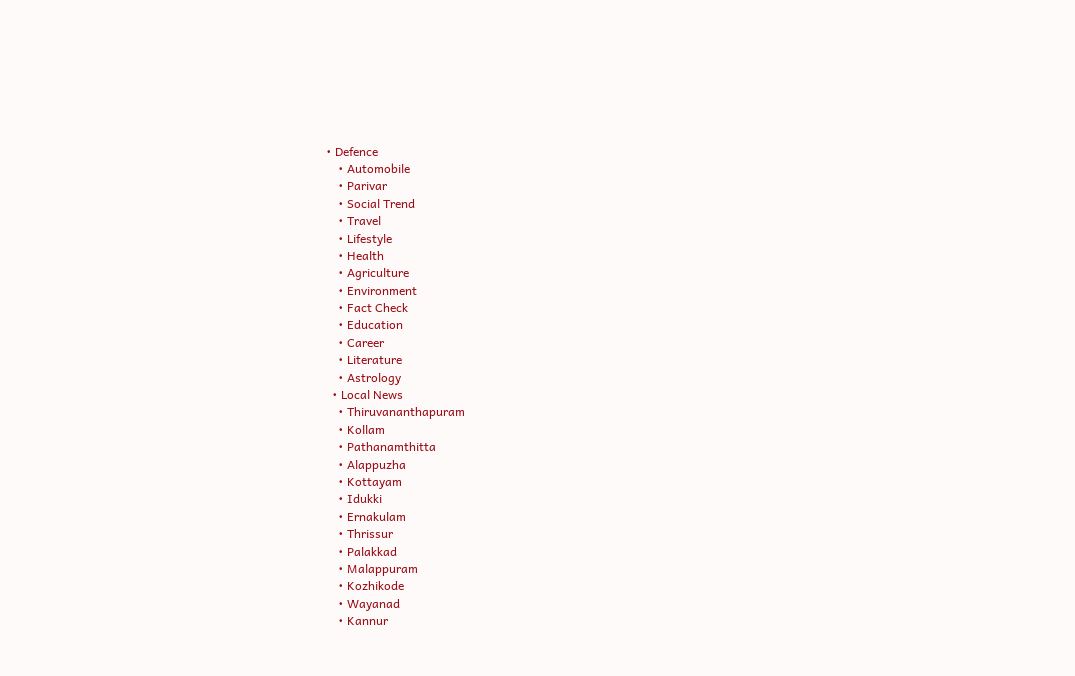• Defence
    • Automobile
    • Parivar
    • Social Trend
    • Travel
    • Lifestyle
    • Health
    • Agriculture
    • Environment
    • Fact Check
    • Education
    • Career
    • Literature
    • Astrology
  • Local News
    • Thiruvananthapuram
    • Kollam
    • Pathanamthitta
    • Alappuzha
    • Kottayam
    • Idukki
    • Ernakulam
    • Thrissur
    • Palakkad
    • Malappuram
    • Kozhikode
    • Wayanad
    • Kannur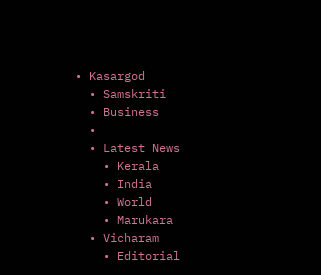• Kasargod
  • Samskriti
  • Business
  •
  • Latest News
    • Kerala
    • India
    • World
    • Marukara
  • Vicharam
    • Editorial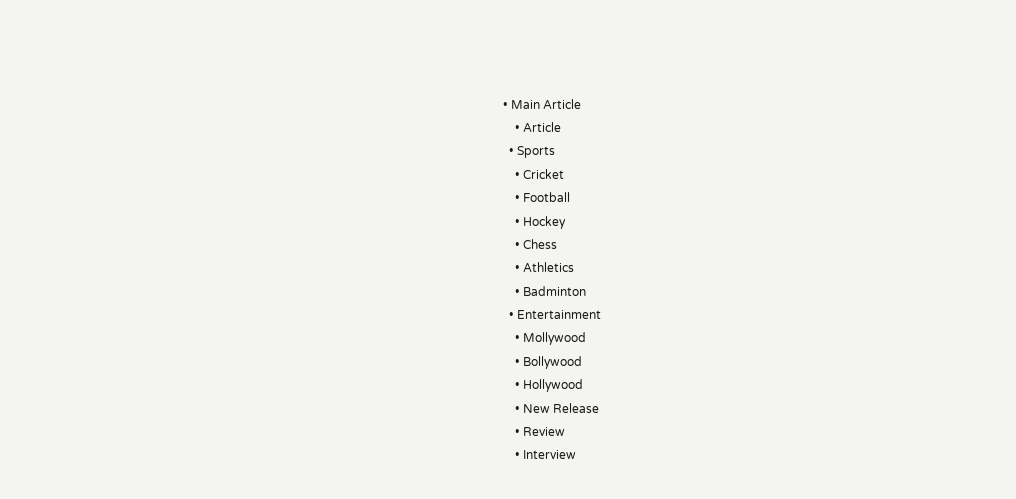• Main Article
    • Article
  • Sports
    • Cricket
    • Football
    • Hockey
    • Chess
    • Athletics
    • Badminton
  • Entertainment
    • Mollywood
    • Bollywood
    • Hollywood
    • New Release
    • Review
    • Interview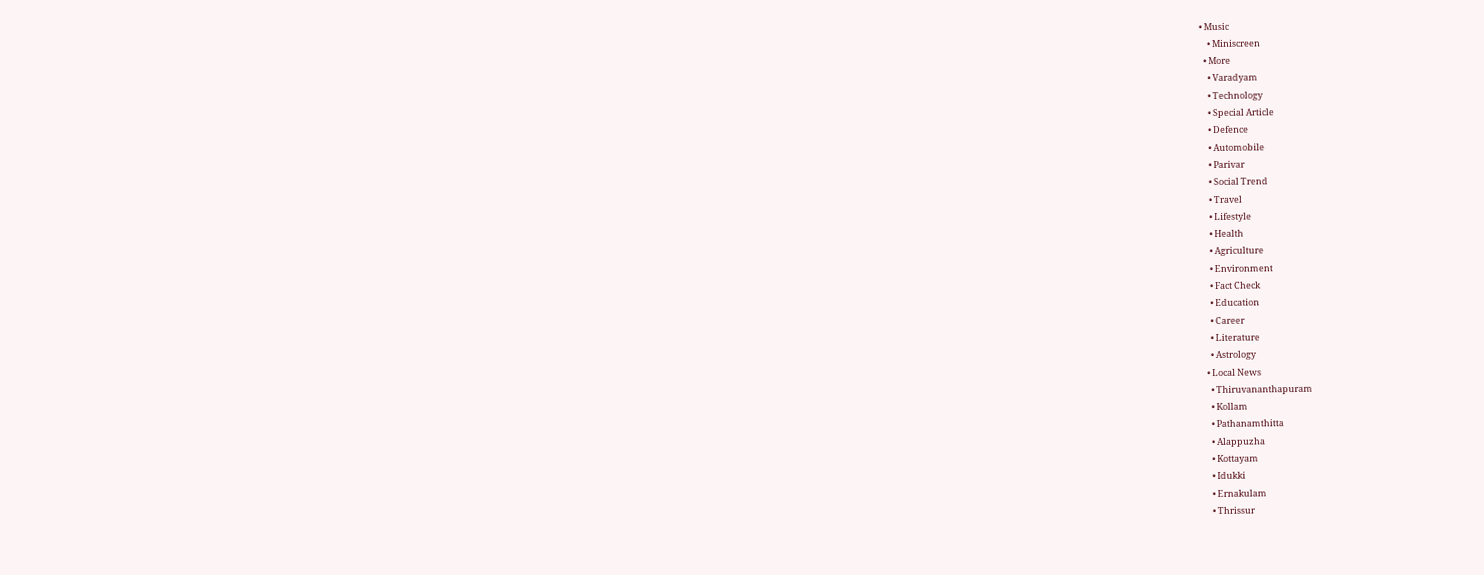• Music
    • Miniscreen
  • More
    • Varadyam
    • Technology
    • Special Article
    • Defence
    • Automobile
    • Parivar
    • Social Trend
    • Travel
    • Lifestyle
    • Health
    • Agriculture
    • Environment
    • Fact Check
    • Education
    • Career
    • Literature
    • Astrology
  • Local News
    • Thiruvananthapuram
    • Kollam
    • Pathanamthitta
    • Alappuzha
    • Kottayam
    • Idukki
    • Ernakulam
    • Thrissur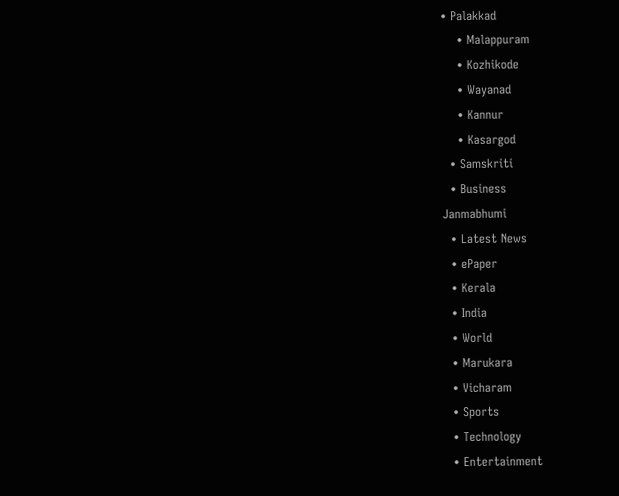• Palakkad
    • Malappuram
    • Kozhikode
    • Wayanad
    • Kannur
    • Kasargod
  • Samskriti
  • Business
Janmabhumi
  • Latest News
  • ePaper
  • Kerala
  • India
  • World
  • Marukara
  • Vicharam
  • Sports
  • Technology
  • Entertainment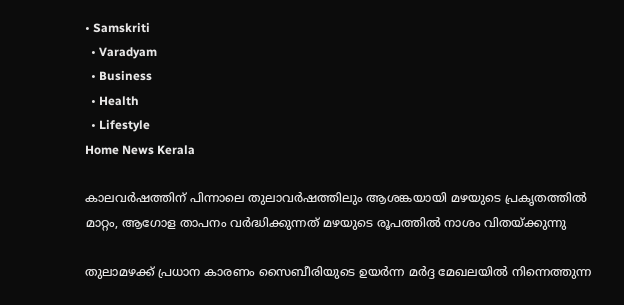• Samskriti
  • Varadyam
  • Business
  • Health
  • Lifestyle
Home News Kerala

കാലവര്‍ഷത്തിന് പിന്നാലെ തുലാവര്‍ഷത്തിലും ആശങ്കയായി മഴയുടെ പ്രകൃതത്തില്‍ മാറ്റം, ആഗോള താപനം വര്‍ദ്ധിക്കുന്നത് മഴയുടെ രൂപത്തില്‍ നാശം വിതയ്‌ക്കുന്നു

തുലാമഴക്ക് പ്രധാന കാരണം സൈബീരിയുടെ ഉയര്‍ന്ന മര്‍ദ്ദ മേഖലയില്‍ നിന്നെത്തുന്ന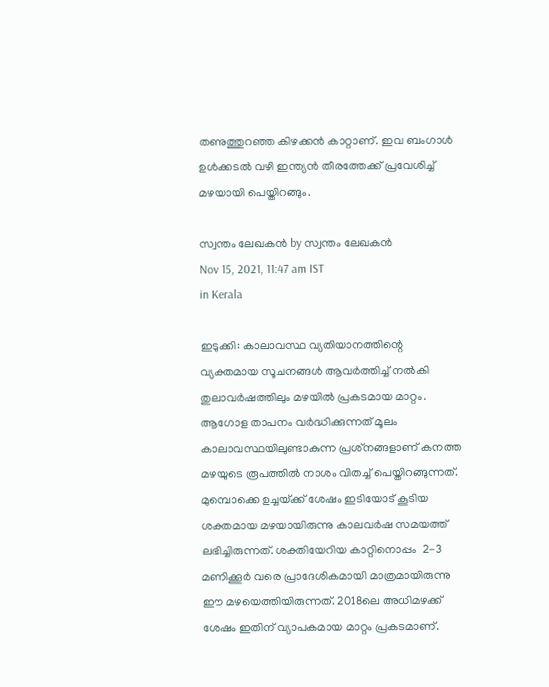തണുത്തുറഞ്ഞ കിഴക്കന്‍ കാറ്റാണ്. ഇവ ബംഗാള്‍ ഉള്‍ക്കടല്‍ വഴി ഇന്ത്യന്‍ തീരത്തേക്ക് പ്രവേശിച്ച് മഴയായി പെയ്തിറങ്ങും.

സ്വന്തം ലേഖകന്‍ by സ്വന്തം ലേഖകന്‍
Nov 15, 2021, 11:47 am IST
in Kerala

ഇടുക്കി: കാലാവസ്ഥ വ്യതിയാനത്തിന്റെ വ്യക്തമായ സൂചനങ്ങള്‍ ആവര്‍ത്തിച്ച് നല്‍കി തുലാവര്‍ഷത്തിലും മഴയില്‍ പ്രകടമായ മാറ്റം. ആഗോള താപനം വര്‍ദ്ധിക്കുന്നത് മൂലം കാലാവസ്ഥയിലുണ്ടാകുന്ന പ്രശ്‌നങ്ങളാണ് കനത്ത മഴയുടെ രൂപത്തില്‍ നാശം വിതച്ച് പെയ്തിറങ്ങുന്നത്. മുമ്പൊക്കെ ഉച്ചയ്‌ക്ക് ശേഷം ഇടിയോട് കൂടിയ ശക്തമായ മഴയായിരുന്നു കാലവര്‍ഷ സമയത്ത് ലഭിച്ചിരുന്നത്. ശക്തിയേറിയ കാറ്റിനൊപ്പം  2-3 മണിക്കൂര്‍ വരെ പ്രാദേശികമായി മാത്രമായിരുന്നു ഈ മഴയെത്തിയിരുന്നത്. 2018ലെ അധിമഴക്ക് ശേഷം ഇതിന് വ്യാപകമായ മാറ്റം പ്രകടമാണ്.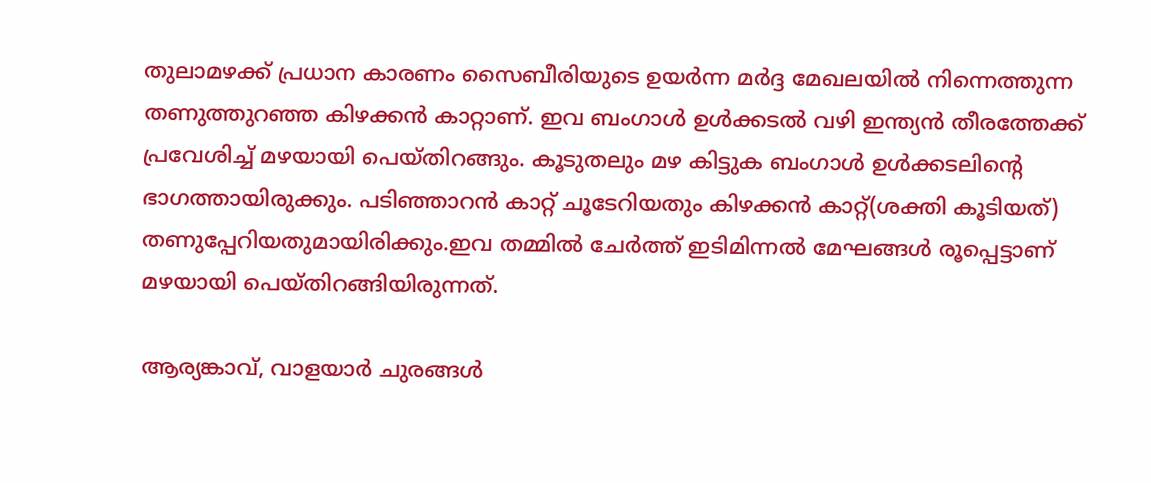തുലാമഴക്ക് പ്രധാന കാരണം സൈബീരിയുടെ ഉയര്‍ന്ന മര്‍ദ്ദ മേഖലയില്‍ നിന്നെത്തുന്ന തണുത്തുറഞ്ഞ കിഴക്കന്‍ കാറ്റാണ്. ഇവ ബംഗാള്‍ ഉള്‍ക്കടല്‍ വഴി ഇന്ത്യന്‍ തീരത്തേക്ക് പ്രവേശിച്ച് മഴയായി പെയ്തിറങ്ങും. കൂടുതലും മഴ കിട്ടുക ബംഗാള്‍ ഉള്‍ക്കടലിന്റെ ഭാഗത്തായിരുക്കും. പടിഞ്ഞാറന്‍ കാറ്റ് ചൂടേറിയതും കിഴക്കന്‍ കാറ്റ്(ശക്തി കൂടിയത്) തണുപ്പേറിയതുമായിരിക്കും.ഇവ തമ്മില്‍ ചേര്‍ത്ത് ഇടിമിന്നല്‍ മേഘങ്ങള്‍ രൂപ്പെട്ടാണ് മഴയായി പെയ്തിറങ്ങിയിരുന്നത്.

ആര്യങ്കാവ്, വാളയാര്‍ ചുരങ്ങള്‍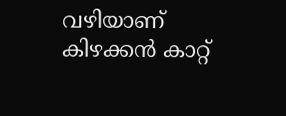വഴിയാണ് കിഴക്കന്‍ കാറ്റ്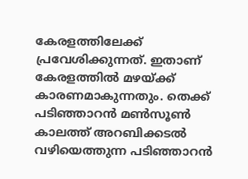കേരളത്തിലേക്ക് പ്രവേശിക്കുന്നത്. ഇതാണ് കേരളത്തില്‍ മഴയ്‌ക്ക് കാരണമാകുന്നതും. തെക്ക് പടിഞ്ഞാറന്‍ മണ്‍സൂണ്‍ കാലത്ത് അറബിക്കടല്‍ വഴിയെത്തുന്ന പടിഞ്ഞാറന്‍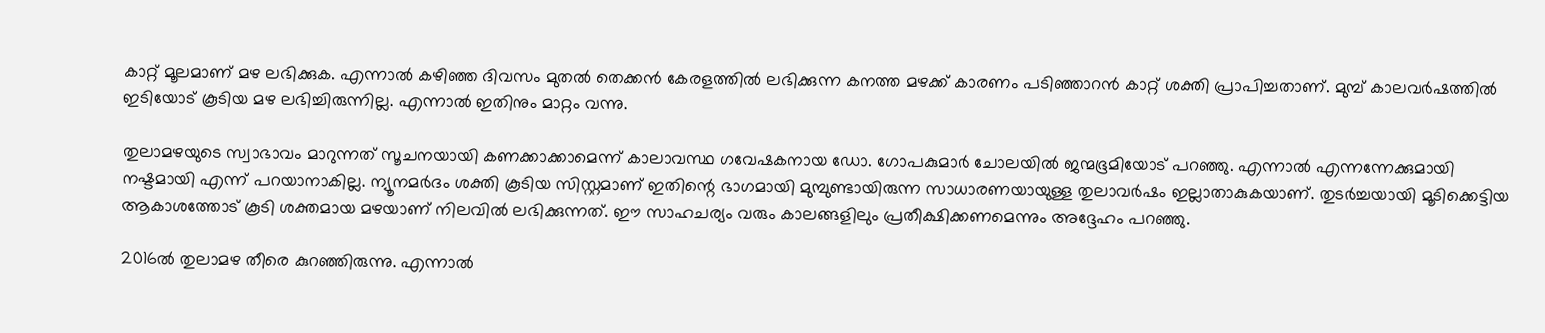കാറ്റ് മൂലമാണ് മഴ ലഭിക്കുക. എന്നാല്‍ കഴിഞ്ഞ ദിവസം മുതല്‍ തെക്കന്‍ കേരളത്തില്‍ ലഭിക്കുന്ന കനത്ത മഴക്ക് കാരണം പടിഞ്ഞാറന്‍ കാറ്റ് ശക്തി പ്രാപിച്ചതാണ്. മുമ്പ് കാലവര്‍ഷത്തില്‍ ഇടിയോട് കൂടിയ മഴ ലഭിച്ചിരുന്നില്ല. എന്നാല്‍ ഇതിനും മാറ്റം വന്നു.

തുലാമഴയുടെ സ്വാഭാവം മാറുന്നത് സൂചനയായി കണക്കാക്കാമെന്ന് കാലാവസ്ഥ ഗവേഷകനായ ഡോ. ഗോപകുമാര്‍ ചോലയില്‍ ജന്മഭൂമിയോട് പറഞ്ഞു. എന്നാല്‍ എന്നന്നേക്കുമായി നഷ്ടമായി എന്ന് പറയാനാകില്ല. ന്യൂനമര്‍ദം ശക്തി കൂടിയ സിസ്റ്റമാണ് ഇതിന്റെ ഭാഗമായി മുമ്പുണ്ടായിരുന്ന സാധാരണയായുള്ള തുലാവര്‍ഷം ഇല്ലാതാകുകയാണ്. തുടര്‍ച്ചയായി മൂടിക്കെട്ടിയ ആകാശത്തോട് കൂടി ശക്തമായ മഴയാണ് നിലവില്‍ ലഭിക്കുന്നത്. ഈ സാഹചര്യം വരും കാലങ്ങളിലും പ്രതീക്ഷിക്കണമെന്നും അദ്ദേഹം പറഞ്ഞു.

2016ല്‍ തുലാമഴ തീരെ കുറഞ്ഞിരുന്നു. എന്നാല്‍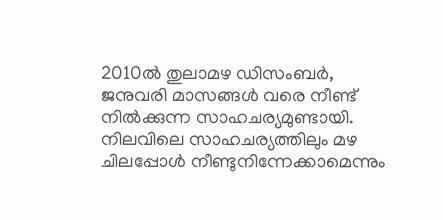2010ല്‍ തുലാമഴ ഡിസംബര്‍, ജനുവരി മാസങ്ങള്‍ വരെ നീണ്ട് നില്‍ക്കുന്ന സാഹചര്യമുണ്ടായി. നിലവിലെ സാഹചര്യത്തിലും മഴ ചിലപ്പോള്‍ നീണ്ടുനിന്നേക്കാമെന്നും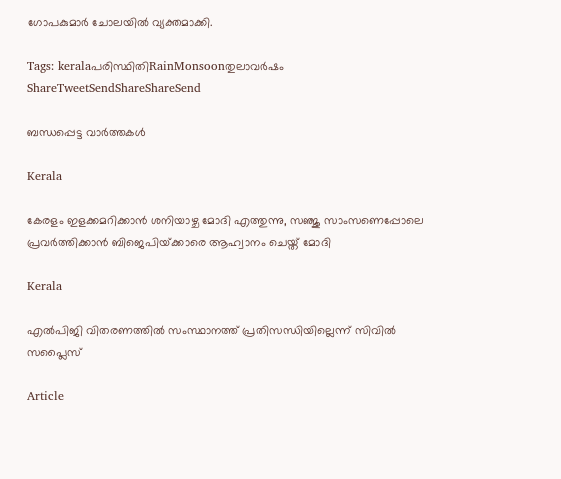ഗോപകുമാര്‍ ചോലയില്‍ വ്യക്തമാക്കി.

Tags: keralaപരിസ്ഥിതിRainMonsoonതുലാവര്‍ഷം
ShareTweetSendShareShareSend

ബന്ധപ്പെട്ട വാര്‍ത്തകള്‍

Kerala

കേരളം ഇളക്കമറിക്കാന്‍ ശനിയാഴ്ച മോദി എത്തുന്നു, സഞ്ജു സാംസണെപ്പോലെ പ്രവര്‍ത്തിക്കാന്‍ ബിജെപിയ്‌ക്കാരെ ആഹ്വാനം ചെയ്ത് മോദി

Kerala

എല്‍പിജി വിതരണത്തില്‍ സംസ്ഥാനത്ത് പ്രതിസന്ധിയില്ലെന്ന് സിവില്‍ സപ്ലൈസ്

Article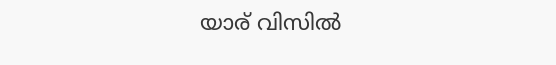യാര് വിസില്‍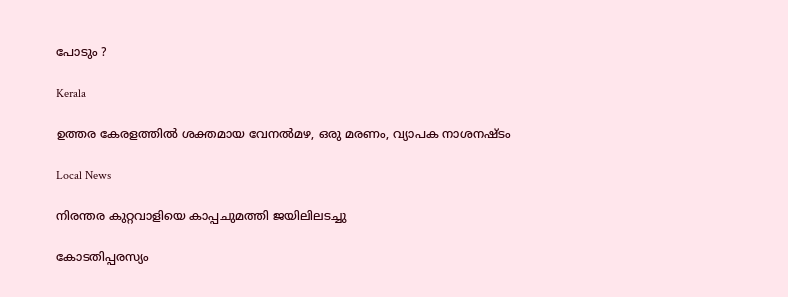പോടും ?

Kerala

ഉത്തര കേരളത്തില്‍ ശക്തമായ വേനല്‍മഴ, ഒരു മരണം, വ്യാപക നാശനഷ്ടം

Local News

നിരന്തര കുറ്റവാളിയെ കാപ്പചുമത്തി ജയിലിലടച്ചു

കോടതിപ്പരസ്യം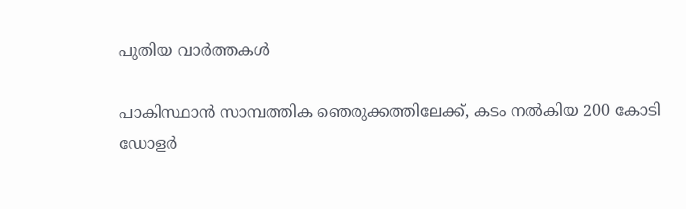പുതിയ വാര്‍ത്തകള്‍

പാകിസ്ഥാന്‍ സാമ്പത്തിക ഞെരുക്കത്തിലേക്ക്, കടം നല്‍കിയ 200 കോടി ഡോളര്‍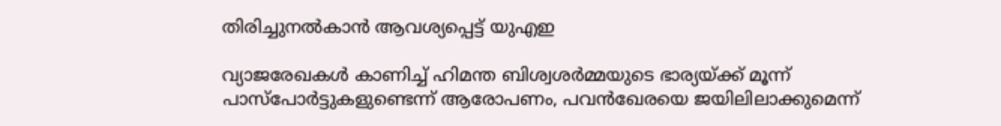തിരിച്ചുനല്‍കാന്‍ ആവശ്യപ്പെട്ട് യുഎഇ

വ്യാജരേഖകള്‍ കാണിച്ച് ഹിമന്ത ബിശ്വശര്‍മ്മയുടെ ഭാര്യയ്‌ക്ക് മൂന്ന് പാസ്പോര്‍ട്ടുകളുണ്ടെന്ന് ആരോപണം, പവന്‍ഖേരയെ ജയിലിലാക്കുമെന്ന്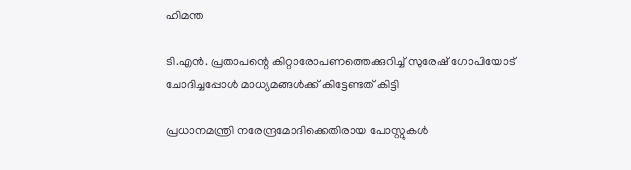ഹിമന്ത

ടി.എന്‍. പ്രതാപന്റെ കിറ്റാരോപണത്തെക്കുറിച്ച് സുരേഷ് ഗോപിയോട് ചോദിച്ചപ്പോള്‍ മാധ്യമങ്ങള്‍ക്ക് കിട്ടേണ്ടത് കിട്ടി

പ്രധാനമന്ത്രി നരേന്ദ്രമോദിക്കെതിരായ പോസ്റ്റുകള്‍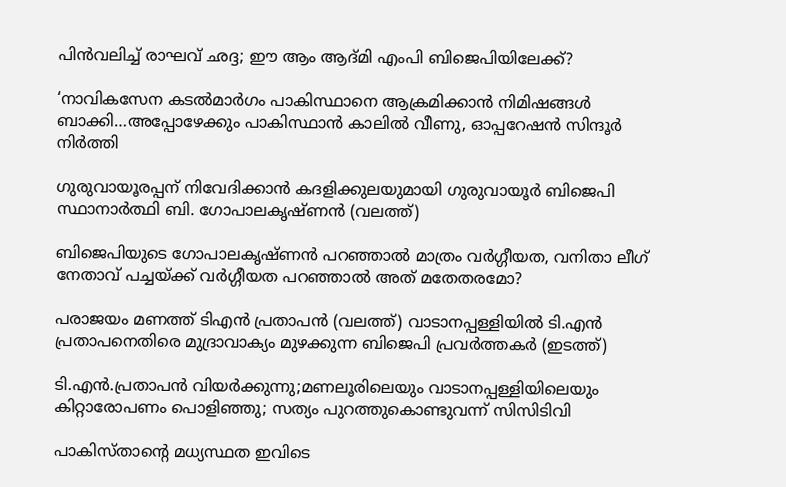പിന്‍വലിച്ച് രാഘവ് ഛദ്ദ; ഈ ആം ആദ്മി എംപി ബിജെപിയിലേക്ക്?

‘നാവികസേന കടൽമാർഗം പാകിസ്ഥാനെ ആക്രമിക്കാൻ നിമിഷങ്ങള്‍ ബാക്കി…അപ്പോഴേക്കും പാകിസ്ഥാന്‍ കാലില്‍ വീണു, ഓപ്പറേഷന്‍ സിന്ദൂര്‍ നിര്‍ത്തി

ഗുരുവായൂരപ്പന് നിവേദിക്കാന്‍ കദളിക്കുലയുമായി ഗുരുവായൂര്‍ ബിജെപി സ്ഥാനാര്‍ത്ഥി ബി. ഗോപാലകൃഷ്ണന്‍ (വലത്ത്)

ബിജെപിയുടെ ഗോപാലകൃഷ്ണന്‍ പറഞ്ഞാല്‍ മാത്രം വര്‍ഗ്ഗീയത, വനിതാ ലീഗ് നേതാവ് പച്ചയ്‌ക്ക് വര്‍ഗ്ഗീയത പറഞ്ഞാല്‍ അത് മതേതരമോ?

പരാജയം മണത്ത് ടിഎന്‍ പ്രതാപന്‍ (വലത്ത്) വാടാനപ്പള്ളിയില്‍ ടി.എന്‍ പ്രതാപനെതിരെ മുദ്രാവാക്യം മുഴക്കുന്ന ബിജെപി പ്രവര്‍ത്തകര്‍ (ഇടത്ത്)

ടി.എന്‍.പ്രതാപന്‍ വിയര്‍ക്കുന്നു;മണലൂരിലെയും വാടാനപ്പള്ളിയിലെയും കിറ്റാരോപണം പൊളിഞ്ഞു; സത്യം പുറത്തുകൊണ്ടുവന്ന് സിസിടിവി

പാകിസ്താന്റെ മധ്യസ്ഥത ഇവിടെ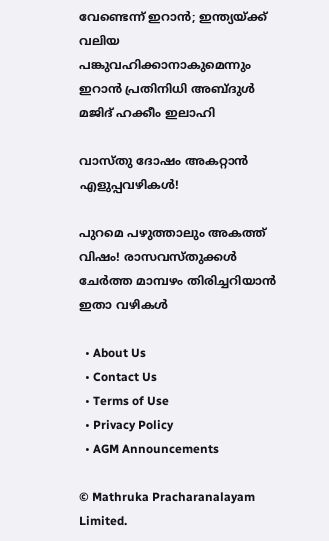വേണ്ടെന്ന് ഇറാൻ; ഇന്ത്യയ്‌ക്ക് വലിയ പങ്കുവഹിക്കാനാകുമെന്നും ഇറാൻ പ്രതിനിധി അബ്ദുൾ മജിദ് ഹക്കീം ഇലാഹി

വാസ്തു ദോഷം അകറ്റാൻ എളുപ്പവഴികൾ!

പുറമെ പഴുത്താലും അകത്ത് വിഷം! രാസവസ്തുക്കൾ ചേർത്ത മാമ്പഴം തിരിച്ചറിയാൻ ഇതാ വഴികൾ

  • About Us
  • Contact Us
  • Terms of Use
  • Privacy Policy
  • AGM Announcements

© Mathruka Pracharanalayam Limited.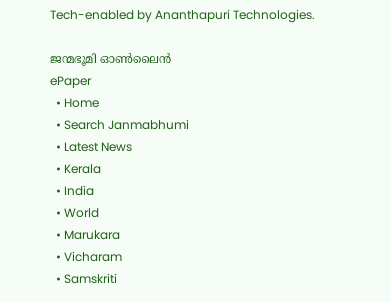Tech-enabled by Ananthapuri Technologies.

ജന്മഭൂമി ഓണ്‍ലൈന്‍
ePaper
  • Home
  • Search Janmabhumi
  • Latest News
  • Kerala
  • India
  • World
  • Marukara
  • Vicharam
  • Samskriti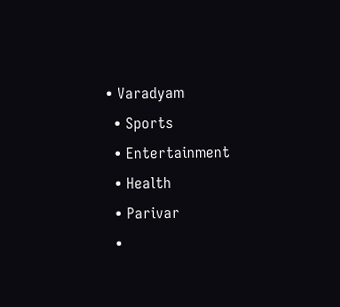• Varadyam
  • Sports
  • Entertainment
  • Health
  • Parivar
  •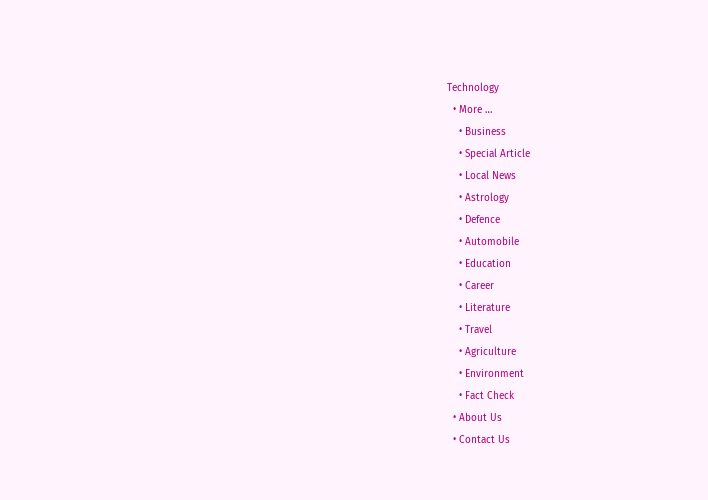Technology
  • More …
    • Business
    • Special Article
    • Local News
    • Astrology
    • Defence
    • Automobile
    • Education
    • Career
    • Literature
    • Travel
    • Agriculture
    • Environment
    • Fact Check
  • About Us
  • Contact Us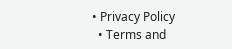• Privacy Policy
  • Terms and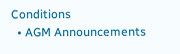Conditions
  • AGM Announcements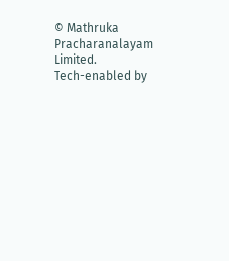© Mathruka Pracharanalayam Limited.
Tech-enabled by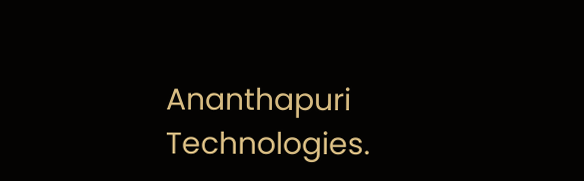Ananthapuri Technologies.